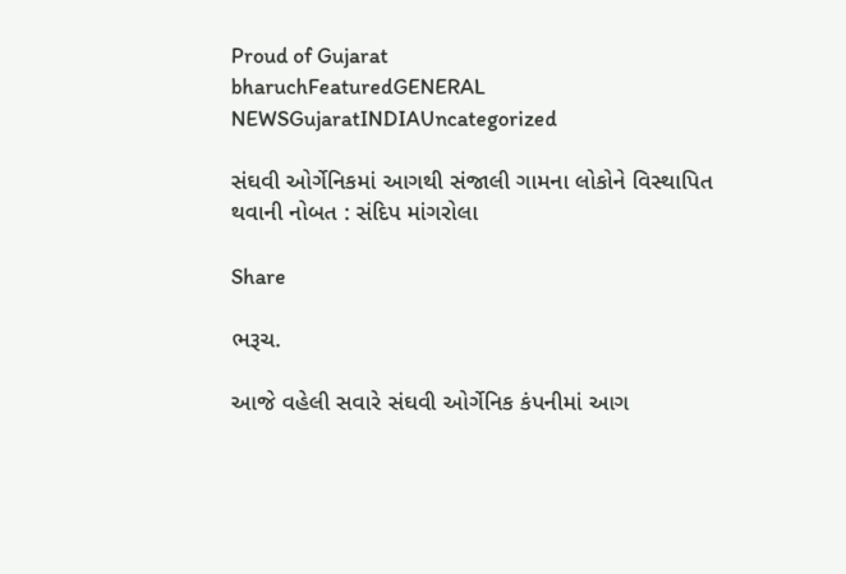Proud of Gujarat
bharuchFeaturedGENERAL NEWSGujaratINDIAUncategorized

સંઘવી ઓર્ગેનિકમાં આગથી સંજાલી ગામના લોકોને વિસ્થાપિત થવાની નોબત : સંદિપ માંગરોલા

Share

ભરૂચ.

આજે વહેલી સવારે સંઘવી ઓર્ગેનિક કંપનીમાં આગ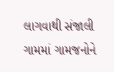લાગવાથી સંજાલી ગામમાં ગામજનોને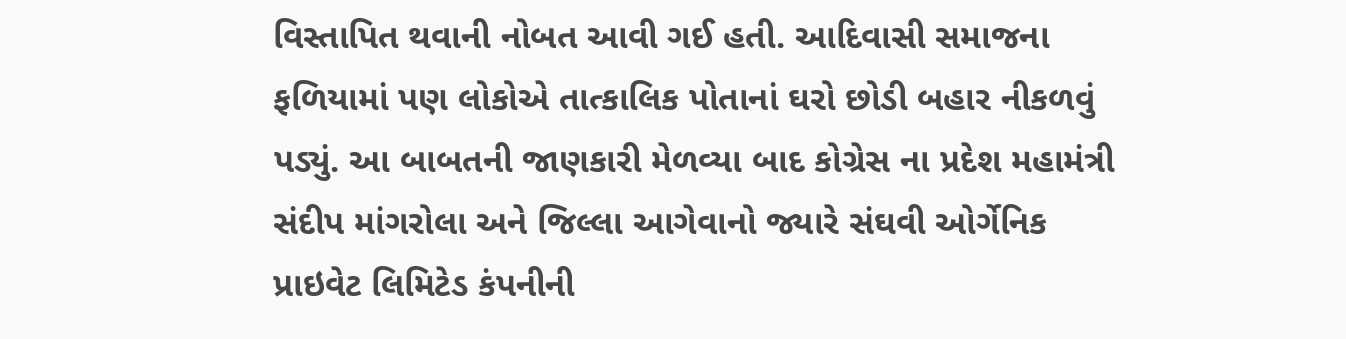વિસ્તાપિત થવાની નોબત આવી ગઈ હતી. આદિવાસી સમાજના ફળિયામાં પણ લોકોએ તાત્કાલિક પોતાનાં ઘરો છોડી બહાર નીકળવું પડ્યું. આ બાબતની જાણકારી મેળવ્યા બાદ કોગ્રેસ ના પ્રદેશ મહામંત્રી સંદીપ માંગરોલા અને જિલ્લા આગેવાનો જ્યારે સંઘવી ઓર્ગેનિક પ્રાઇવેટ લિમિટેડ કંપનીની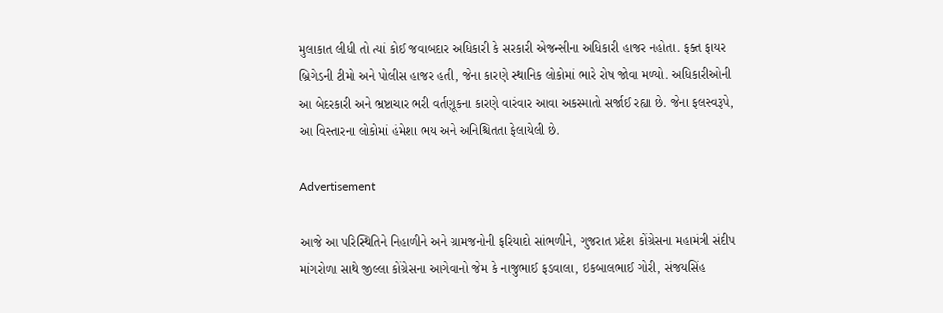મુલાકાત લીધી તો ત્યાં કોઈ જવાબદાર અધિકારી કે સરકારી એજન્સીના અધિકારી હાજર નહોતા. ફક્ત ફાયર બ્રિગેડની ટીમો અને પોલીસ હાજર હતી, જેના કારણે સ્થાનિક લોકોમાં ભારે રોષ જોવા મળ્યો. અધિકારીઓની આ બેદરકારી અને ભ્રષ્ટાચાર ભરી વર્તણૂકના કારણે વારંવાર આવા અકસ્માતો સર્જાઈ રહ્યા છે. જેના ફલસ્વરૂપે, આ વિસ્તારના લોકોમાં હંમેશા ભય અને અનિશ્ચિતતા ફેલાયેલી છે.

Advertisement

આજે આ પરિસ્થિતિને નિહાળીને અને ગ્રામજનોની ફરિયાદો સાંભળીને, ગુજરાત પ્રદેશ કોંગ્રેસના મહામંત્રી સંદીપ માંગરોળા સાથે જીલ્લા કોંગ્રેસના આગેવાનો જેમ કે નાજુભાઈ ફડવાલા, ઇકબાલભાઈ ગોરી, સંજયસિંહ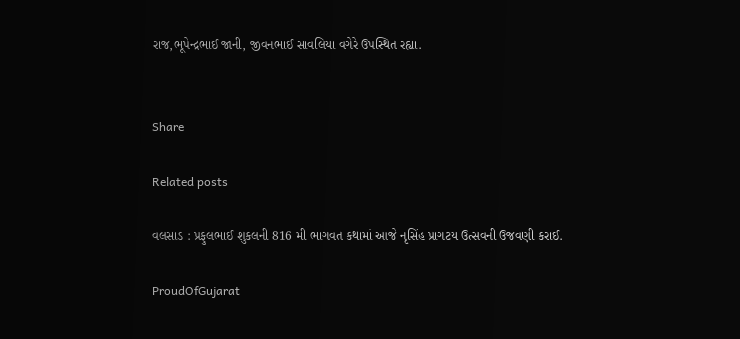રાજ,ભૂપેન્દ્રભાઈ જાની, જીવનભાઈ સાવલિયા વગેરે ઉપસ્થિત રહ્યા.


Share

Related posts

વલસાડ : પ્રફુલભાઈ શુકલની 816 મી ભાગવત કથામાં આજે નૃસિંહ પ્રાગટય ઉત્સવની ઉજવણી કરાઈ.

ProudOfGujarat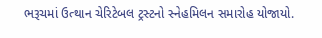ભરૂચમાં ઉત્થાન ચેરિટેબલ ટ્રસ્ટનો સ્નેહમિલન સમારોહ યોજાયો.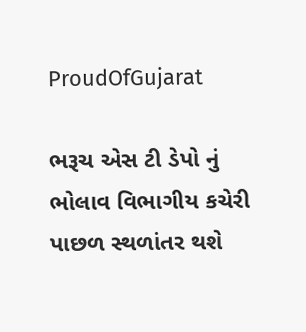ProudOfGujarat

ભરૂચ એસ ટી ડેપો નું ભોલાવ વિભાગીય કચેરી પાછળ સ્થળાંતર થશે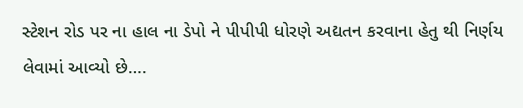સ્ટેશન રોડ પર ના હાલ ના ડેપો ને પીપીપી ધોરણે અદ્યતન કરવાના હેતુ થી નિર્ણય લેવામાં આવ્યો છે….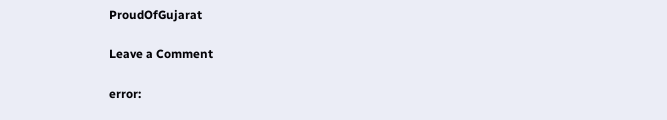ProudOfGujarat

Leave a Comment

error: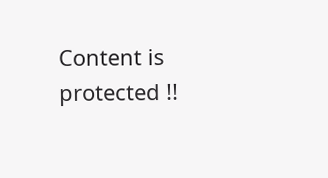Content is protected !!